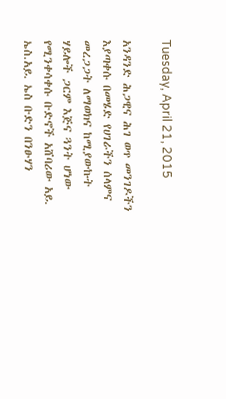Tuesday, April 21, 2015

አንዳንድ ሕጋዊና ሕገ ወጥ መንገዶችን እያጣቀሱ በመሄድ የሀገራችን ሰላምና መረጋጋት ለማወክና ከሚያውኩት ሃይሎች ጋርም እጅና ጓንት ሆነው የሚንቀሳቀሱ ቡድኖች አሸባሪው አይ. ኤስ.አይ. ኤስ ቡድን በንፁሃን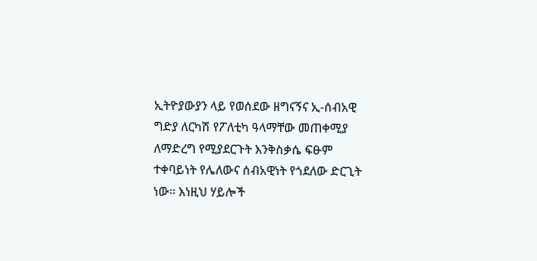ኢትዮያውያን ላይ የወሰደው ዘግናኝና ኢ-ሰብአዊ ግድያ ለርካሽ የፖለቲካ ዓላማቸው መጠቀሚያ ለማድረግ የሚያደርጉት እንቅስቃሴ ፍፁም ተቀባይነት የሌለውና ሰብአዊነት የጎደለው ድርጊት ነው። እነዚህ ሃይሎች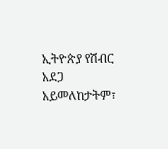ኢትዮጵያ የሽብር አደጋ አይመለከታትም፣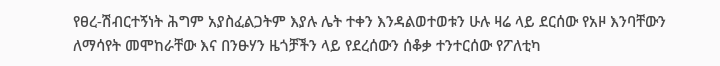የፀረ-ሽብርተኝነት ሕግም አያስፈልጋትም እያሉ ሌት ተቀን እንዳልወተወቱን ሁሉ ዛሬ ላይ ደርሰው የአዞ እንባቸውን ለማሳየት መሞከራቸው እና በንፁሃን ዜጎቻችን ላይ የደረሰውን ሰቆቃ ተንተርሰው የፖለቲካ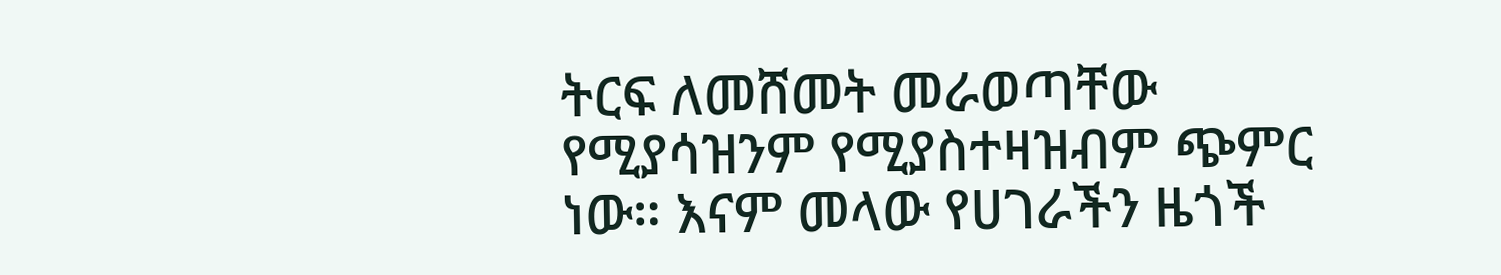ትርፍ ለመሸመት መራወጣቸው የሚያሳዝንም የሚያስተዛዝብም ጭምር ነው። እናም መላው የሀገራችን ዜጎች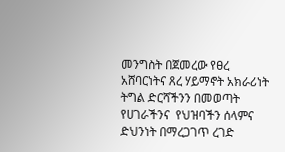መንግስት በጀመረው የፀረ አሸባርነትና ጸረ ሃይማኖት አክራሪነት ትግል ድርሻችንን በመወጣት የሀገራችንና  የህዝባችን ሰላምና ድህንነት በማረጋገጥ ረገድ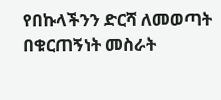የበኩላችንን ድርሻ ለመወጣት በቁርጠኝነት መስራት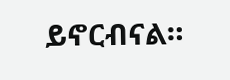ይኖርብናል።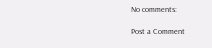No comments:

Post a Comment